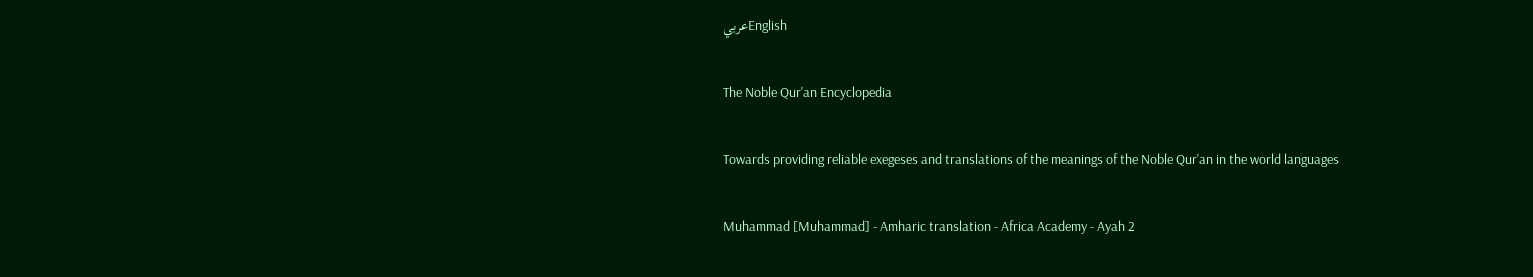عربيEnglish

The Noble Qur'an Encyclopedia

Towards providing reliable exegeses and translations of the meanings of the Noble Qur'an in the world languages

Muhammad [Muhammad] - Amharic translation - Africa Academy - Ayah 2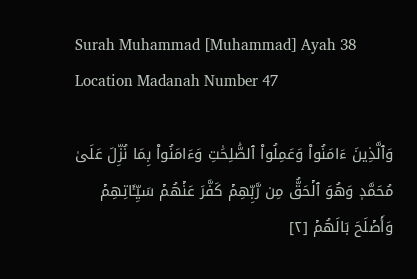Surah Muhammad [Muhammad] Ayah 38 Location Madanah Number 47

وَٱلَّذِينَ ءَامَنُواْ وَعَمِلُواْ ٱلصَّٰلِحَٰتِ وَءَامَنُواْ بِمَا نُزِّلَ عَلَىٰ مُحَمَّدٖ وَهُوَ ٱلۡحَقُّ مِن رَّبِّهِمۡ كَفَّرَ عَنۡهُمۡ سَيِّـَٔاتِهِمۡ وَأَصۡلَحَ بَالَهُمۡ [٢]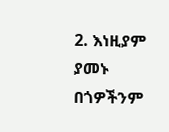2. እነዚያም ያመኑ በጎዎችንም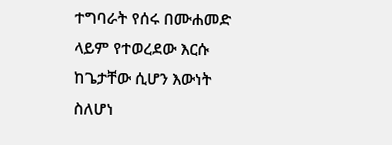ተግባራት የሰሩ በሙሐመድ ላይም የተወረደው እርሱ ከጌታቸው ሲሆን እውነት ስለሆነ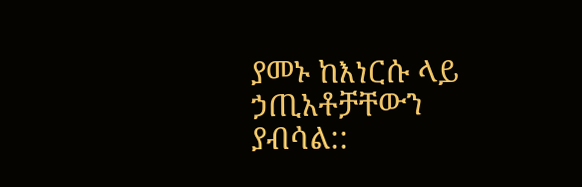ያመኑ ከእነርሱ ላይ ኃጢአቶቻቸውን ያብሳል::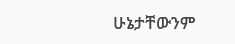ሁኔታቸውንም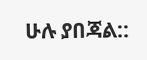ሁሉ ያበጃል::